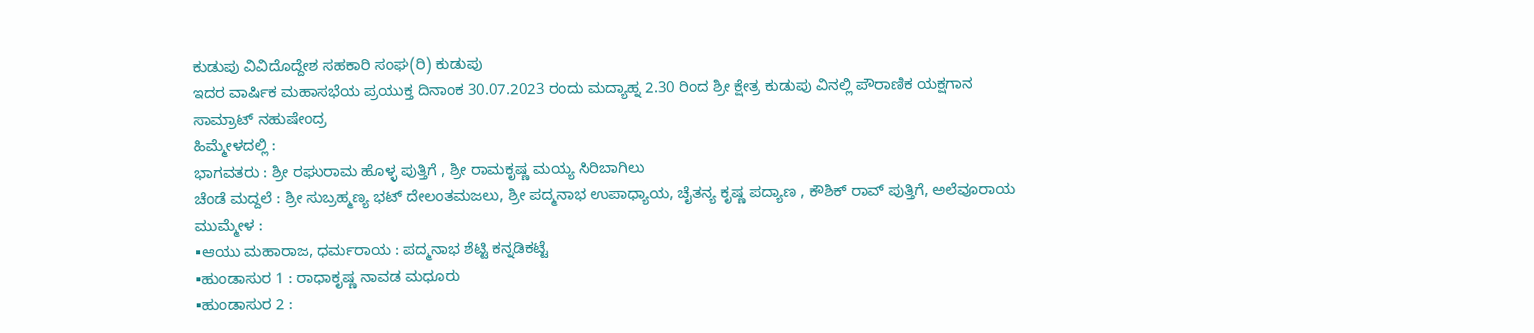ಕುಡುಪು ವಿವಿದೊದ್ದೇಶ ಸಹಕಾರಿ ಸಂಘ(ರಿ) ಕುಡುಪು
ಇದರ ವಾರ್ಷಿಕ ಮಹಾಸಭೆಯ ಪ್ರಯುಕ್ತ ದಿನಾಂಕ 30.07.2023 ರಂದು ಮದ್ಯಾಹ್ನ 2.30 ರಿಂದ ಶ್ರೀ ಕ್ಷೇತ್ರ ಕುಡುಪು ವಿನಲ್ಲಿ ಪೌರಾಣಿಕ ಯಕ್ಷಗಾನ
ಸಾಮ್ರಾಟ್ ನಹುಷೇಂದ್ರ
ಹಿಮ್ಮೇಳದಲ್ಲಿ :
ಭಾಗವತರು : ಶ್ರೀ ರಘುರಾಮ ಹೊಳ್ಳ ಪುತ್ತಿಗೆ , ಶ್ರೀ ರಾಮಕೃಷ್ಣ ಮಯ್ಯ ಸಿರಿಬಾಗಿಲು
ಚೆಂಡೆ ಮದ್ದಲೆ : ಶ್ರೀ ಸುಬ್ರಹ್ಮಣ್ಯ ಭಟ್ ದೇಲಂತಮಜಲು, ಶ್ರೀ ಪದ್ಮನಾಭ ಉಪಾಧ್ಯಾಯ, ಚೈತನ್ಯ ಕೃಷ್ಣ ಪದ್ಯಾಣ , ಕೌಶಿಕ್ ರಾವ್ ಪುತ್ತಿಗೆ, ಅಲೆವೂರಾಯ
ಮುಮ್ಮೇಳ :
▪ಆಯು ಮಹಾರಾಜ, ಧರ್ಮರಾಯ : ಪದ್ಮನಾಭ ಶೆಟ್ಟಿ ಕನ್ನಡಿಕಟ್ಟೆ
▪ಹುಂಡಾಸುರ 1 : ರಾಧಾಕೃಷ್ಣ ನಾವಡ ಮಧೂರು
▪ಹುಂಡಾಸುರ 2 :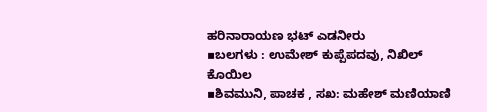ಹರಿನಾರಾಯಣ ಭಟ್ ಎಡನೀರು
▪ಬಲಗಳು : ಉಮೇಶ್ ಕುಪ್ಪೆಪದವು, ನಿಖಿಲ್ ಕೊಯಿಲ
▪ಶಿವಮುನಿ, ಪಾಚಕ , ಸಖ: ಮಹೇಶ್ ಮಣಿಯಾಣಿ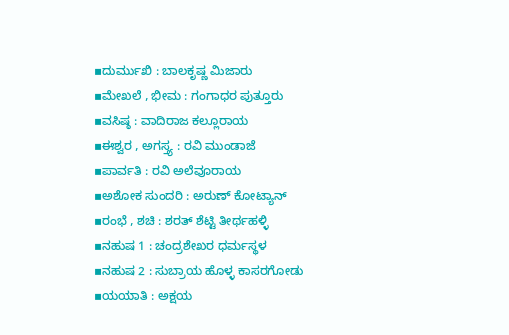▪ದುರ್ಮುಖಿ : ಬಾಲಕೃಷ್ಣ ಮಿಜಾರು
▪ಮೇಖಲೆ , ಭೀಮ : ಗಂಗಾಧರ ಪುತ್ತೂರು
▪ವಸಿಷ್ಠ : ವಾದಿರಾಜ ಕಲ್ಲೂರಾಯ
▪ಈಶ್ವರ , ಅಗಸ್ತ್ಯ : ರವಿ ಮುಂಡಾಜೆ
▪ಪಾರ್ವತಿ : ರವಿ ಅಲೆವೂರಾಯ
▪ಅಶೋಕ ಸುಂದರಿ : ಅರುಣ್ ಕೋಟ್ಯಾನ್
▪ರಂಭೆ , ಶಚಿ : ಶರತ್ ಶೆಟ್ಟಿ ತೀರ್ಥಹಳ್ಳಿ
▪ನಹುಷ 1 : ಚಂದ್ರಶೇಖರ ಧರ್ಮಸ್ಥಳ
▪ನಹುಷ 2 : ಸುಬ್ರಾಯ ಹೊಳ್ಳ ಕಾಸರಗೋಡು
▪ಯಯಾತಿ : ಅಕ್ಷಯ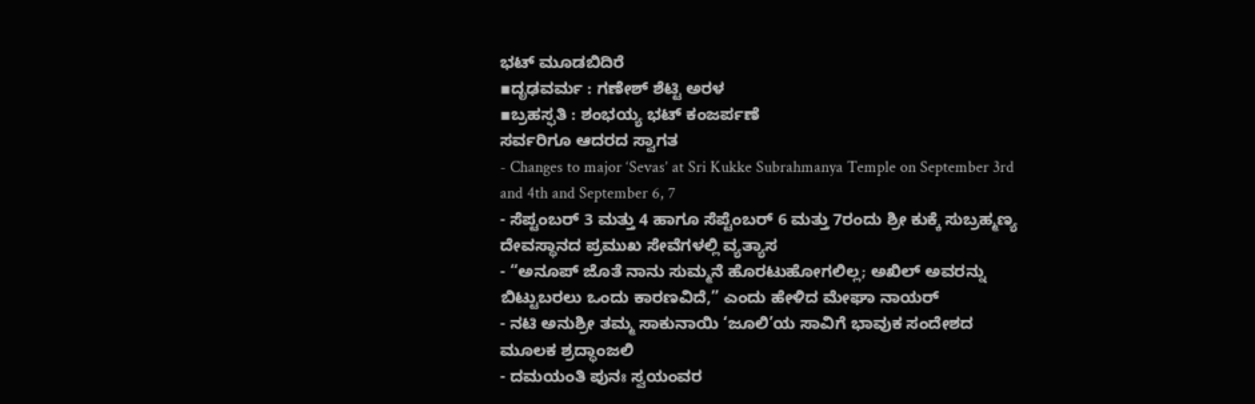ಭಟ್ ಮೂಡಬಿದಿರೆ
▪ದೃಢವರ್ಮ : ಗಣೇಶ್ ಶೆಟ್ಟಿ ಅರಳ
▪ಬ್ರಹಸ್ಫತಿ : ಶಂಭಯ್ಯ ಭಟ್ ಕಂಜರ್ಪಣೆ
ಸರ್ವರಿಗೂ ಆದರದ ಸ್ವಾಗತ
- Changes to major ‘Sevas’ at Sri Kukke Subrahmanya Temple on September 3rd and 4th and September 6, 7
- ಸೆಪ್ಟಂಬರ್ 3 ಮತ್ತು 4 ಹಾಗೂ ಸೆಪ್ಟೆಂಬರ್ 6 ಮತ್ತು 7ರಂದು ಶ್ರೀ ಕುಕ್ಕೆ ಸುಬ್ರಹ್ಮಣ್ಯ ದೇವಸ್ಥಾನದ ಪ್ರಮುಖ ಸೇವೆಗಳಲ್ಲಿ ವ್ಯತ್ಯಾಸ
- “ಅನೂಪ್ ಜೊತೆ ನಾನು ಸುಮ್ಮನೆ ಹೊರಟುಹೋಗಲಿಲ್ಲ; ಅಖಿಲ್ ಅವರನ್ನು ಬಿಟ್ಟುಬರಲು ಒಂದು ಕಾರಣವಿದೆ,” ಎಂದು ಹೇಳಿದ ಮೇಘಾ ನಾಯರ್
- ನಟಿ ಅನುಶ್ರೀ ತಮ್ಮ ಸಾಕುನಾಯಿ ‘ಜೂಲಿ’ಯ ಸಾವಿಗೆ ಭಾವುಕ ಸಂದೇಶದ ಮೂಲಕ ಶ್ರದ್ಧಾಂಜಲಿ
- ದಮಯಂತಿ ಪುನಃ ಸ್ವಯಂವರ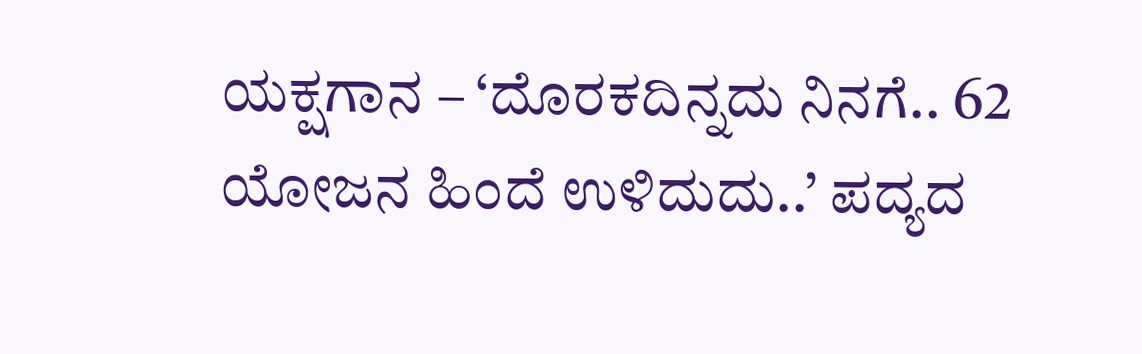ಯಕ್ಷಗಾನ – ‘ದೊರಕದಿನ್ನದು ನಿನಗೆ.. 62 ಯೋಜನ ಹಿಂದೆ ಉಳಿದುದು..’ ಪದ್ಯದ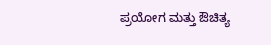ಪ್ರಯೋಗ ಮತ್ತು ಔಚಿತ್ಯ